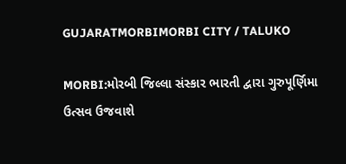GUJARATMORBIMORBI CITY / TALUKO

MORBI:મોરબી જિલ્લા સંસ્કાર ભારતી દ્વારા ગુરુપૂર્ણિમા ઉત્સવ ઉજવાશે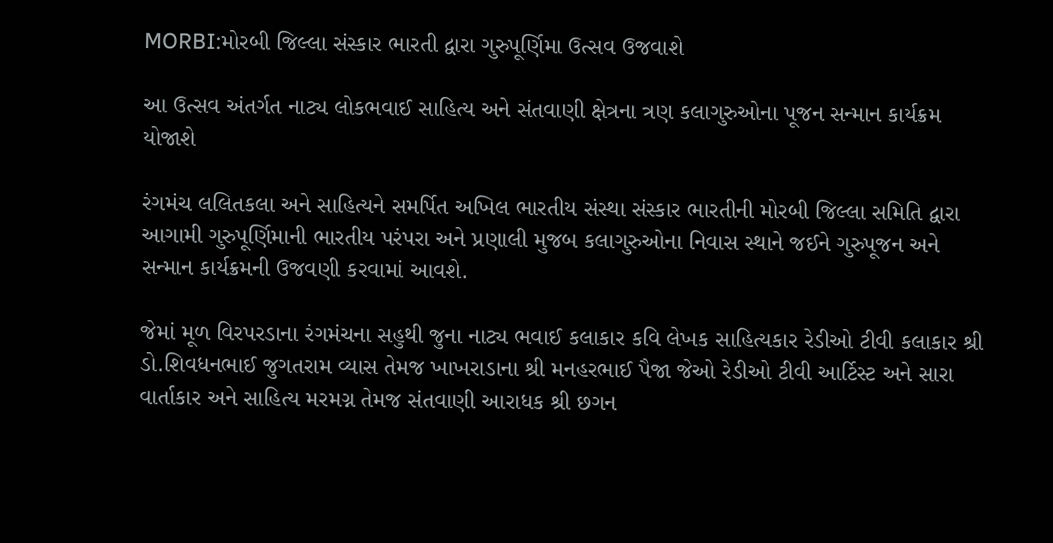MORBI:મોરબી જિલ્લા સંસ્કાર ભારતી દ્વારા ગુરુપૂર્ણિમા ઉત્સવ ઉજવાશે

આ ઉત્સવ અંતર્ગત નાટ્ય લોકભવાઈ સાહિત્ય અને સંતવાણી ક્ષેત્રના ત્રણ કલાગુરુઓના પૂજન સન્માન કાર્યક્રમ યોજાશે

રંગમંચ લલિતકલા અને સાહિત્યને સમર્પિત અખિલ ભારતીય સંસ્થા સંસ્કાર ભારતીની મોરબી જિલ્લા સમિતિ દ્વારા આગામી ગુરુપૂર્ણિમાની ભારતીય પરંપરા અને પ્રણાલી મુજબ કલાગુરુઓના નિવાસ સ્થાને જઈને ગુરુપૂજન અને સન્માન કાર્યક્રમની ઉજવણી કરવામાં આવશે.

જેમાં મૂળ વિરપરડાના રંગમંચના સહુથી જુના નાટ્ય ભવાઈ કલાકાર કવિ લેખક સાહિત્યકાર રેડીઓ ટીવી કલાકાર શ્રી ડો.શિવધનભાઈ જુગતરામ વ્યાસ તેમજ ખાખરાડાના શ્રી મનહરભાઈ પૈજા જેઓ રેડીઓ ટીવી આર્ટિસ્ટ અને સારા વાર્તાકાર અને સાહિત્ય મરમગ્ન તેમજ સંતવાણી આરાધક શ્રી છગન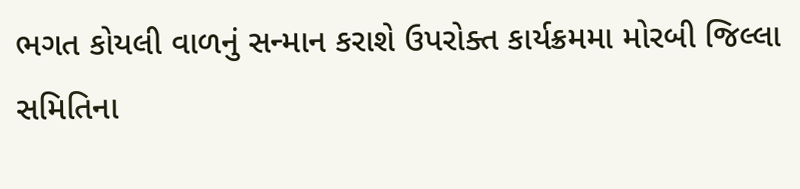ભગત કોયલી વાળનું સન્માન કરાશે ઉપરોક્ત કાર્યક્રમમા મોરબી જિલ્લા સમિતિના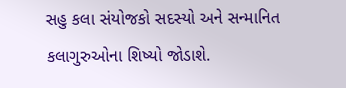સહુ કલા સંયોજકો સદસ્યો અને સન્માનિત કલાગુરુઓના શિષ્યો જોડાશે.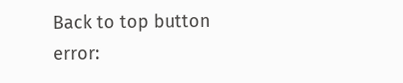Back to top button
error: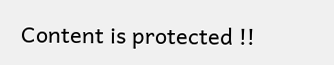Content is protected !!